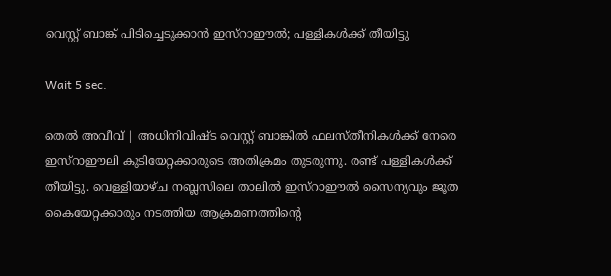വെസ്റ്റ് ബാങ്ക് പിടിച്ചെടുക്കാന്‍ ഇസ്‌റാഈല്‍; പള്ളികള്‍ക്ക് തീയിട്ടു

Wait 5 sec.

തെല്‍ അവീവ് | അധിനിവിഷ്ട വെസ്റ്റ് ബാങ്കില്‍ ഫലസ്തീനികള്‍ക്ക് നേരെ ഇസ്റാഈലി കുടിയേറ്റക്കാരുടെ അതിക്രമം തുടരുന്നു. രണ്ട് പള്ളികള്‍ക്ക് തീയിട്ടു. വെള്ളിയാഴ്ച നബ്ലസിലെ താലില്‍ ഇസ്റാഈല്‍ സൈന്യവും ജൂത കൈയേറ്റക്കാരും നടത്തിയ ആക്രമണത്തിന്റെ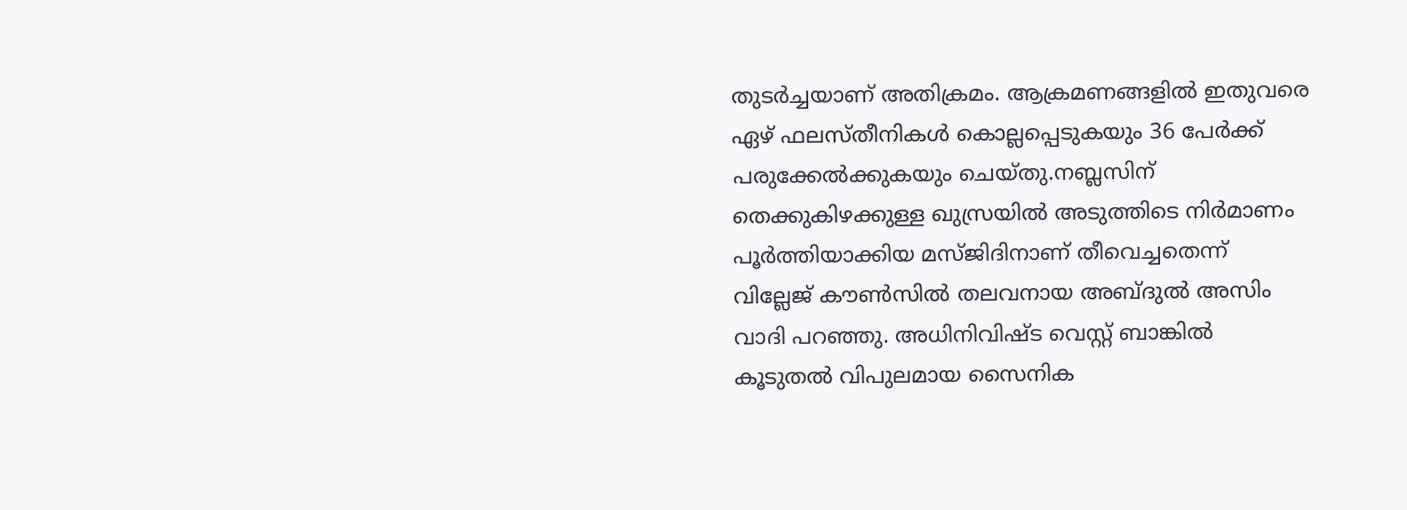തുടര്‍ച്ചയാണ് അതിക്രമം. ആക്രമണങ്ങളില്‍ ഇതുവരെ ഏഴ് ഫലസ്തീനികള്‍ കൊല്ലപ്പെടുകയും 36 പേര്‍ക്ക് പരുക്കേല്‍ക്കുകയും ചെയ്തു.നബ്ലസിന് തെക്കുകിഴക്കുള്ള ഖുസ്രയില്‍ അടുത്തിടെ നിര്‍മാണം പൂര്‍ത്തിയാക്കിയ മസ്ജിദിനാണ് തീവെച്ചതെന്ന് വില്ലേജ് കൗണ്‍സില്‍ തലവനായ അബ്ദുല്‍ അസിം വാദി പറഞ്ഞു. അധിനിവിഷ്ട വെസ്റ്റ് ബാങ്കില്‍ കൂടുതല്‍ വിപുലമായ സൈനിക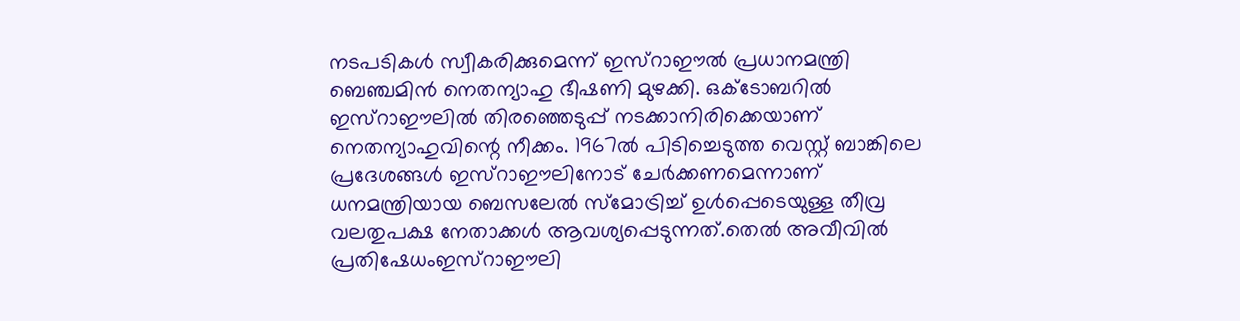നടപടികള്‍ സ്വീകരിക്കുമെന്ന് ഇസ്റാഈല്‍ പ്രധാനമന്ത്രി ബെഞ്ചമിന്‍ നെതന്യാഹു ഭീഷണി മുഴക്കി. ഒക്ടോബറില്‍ ഇസ്റാഈലില്‍ തിരഞ്ഞെടുപ്പ് നടക്കാനിരിക്കെയാണ് നെതന്യാഹുവിന്റെ നീക്കം. 1967ല്‍ പിടിച്ചെടുത്ത വെസ്റ്റ് ബാങ്കിലെ പ്രദേശങ്ങള്‍ ഇസ്റാഈലിനോട് ചേര്‍ക്കണമെന്നാണ് ധനമന്ത്രിയായ ബെസലേല്‍ സ്മോട്രിച്ച് ഉള്‍പ്പെടെയുള്ള തീവ്ര വലതുപക്ഷ നേതാക്കള്‍ ആവശ്യപ്പെടുന്നത്.തെല്‍ അവീവില്‍ പ്രതിഷേധംഇസ്റാഈലി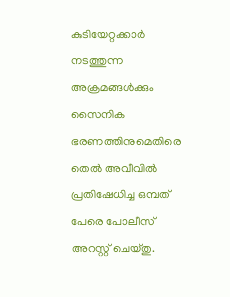കുടിയേറ്റക്കാര്‍ നടത്തുന്ന അക്രമങ്ങള്‍ക്കും സൈനിക ഭരണത്തിനുമെതിരെ തെല്‍ അവീവില്‍ പ്രതിഷേധിച്ച ഒമ്പത് പേരെ പോലീസ് അറസ്റ്റ് ചെയ്തു.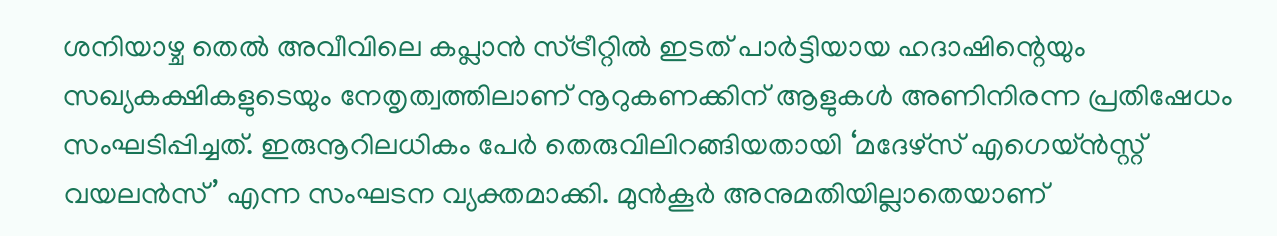ശനിയാഴ്ച തെല്‍ അവീവിലെ കപ്ലാന്‍ സ്ട്രീറ്റില്‍ ഇടത് പാര്‍ട്ടിയായ ഹദാഷിന്റെയും സഖ്യകക്ഷികളുടെയും നേതൃത്വത്തിലാണ് നൂറുകണക്കിന് ആളുകള്‍ അണിനിരന്ന പ്രതിഷേധം സംഘടിപ്പിച്ചത്. ഇരുനൂറിലധികം പേര്‍ തെരുവിലിറങ്ങിയതായി ‘മദേഴ്സ് എഗെയ്ന്‍സ്റ്റ് വയലന്‍സ്’ എന്ന സംഘടന വ്യക്തമാക്കി. മുന്‍കൂര്‍ അനുമതിയില്ലാതെയാണ്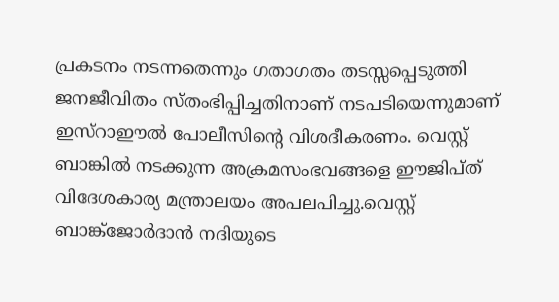പ്രകടനം നടന്നതെന്നും ഗതാഗതം തടസ്സപ്പെടുത്തി ജനജീവിതം സ്തംഭിപ്പിച്ചതിനാണ് നടപടിയെന്നുമാണ് ഇസ്റാഈല്‍ പോലീസിന്റെ വിശദീകരണം. വെസ്റ്റ് ബാങ്കില്‍ നടക്കുന്ന അക്രമസംഭവങ്ങളെ ഈജിപ്ത് വിദേശകാര്യ മന്ത്രാലയം അപലപിച്ചു.വെസ്റ്റ് ബാങ്ക്ജോര്‍ദാന്‍ നദിയുടെ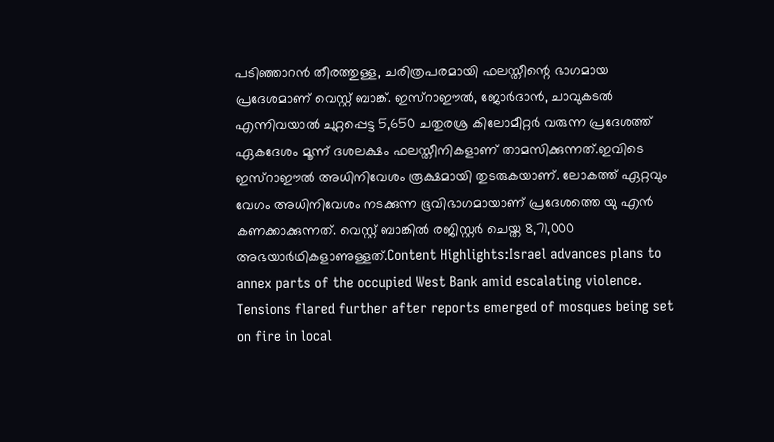പടിഞ്ഞാറന്‍ തീരത്തുള്ള, ചരിത്രപരമായി ഫലസ്തീന്റെ ഭാഗമായ പ്രദേശമാണ് വെസ്റ്റ് ബാങ്ക്. ഇസ്റാഈല്‍, ജോര്‍ദാന്‍, ചാവുകടല്‍ എന്നിവയാല്‍ ചുറ്റപ്പെട്ട 5,650 ചതുരശ്ര കിലോമീറ്റര്‍ വരുന്ന പ്രദേശത്ത് ഏകദേശം മൂന്ന് ദശലക്ഷം ഫലസ്തീനികളാണ് താമസിക്കുന്നത്.ഇവിടെ ഇസ്‌റാഈല്‍ അധിനിവേശം രൂക്ഷമായി തുടരുകയാണ്. ലോകത്ത് ഏറ്റവും വേഗം അധിനിവേശം നടക്കുന്ന ഭൂവിഭാഗമായാണ് പ്രദേശത്തെ യു എന്‍ കണക്കാക്കുന്നത്. വെസ്റ്റ് ബാങ്കില്‍ രജിസ്റ്റര്‍ ചെയ്ത 8,71,000 അഭയാര്‍ഥികളാണുള്ളത്.Content Highlights:Israel advances plans to annex parts of the occupied West Bank amid escalating violence. Tensions flared further after reports emerged of mosques being set on fire in local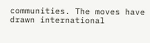communities. The moves have drawn international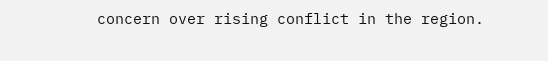concern over rising conflict in the region.